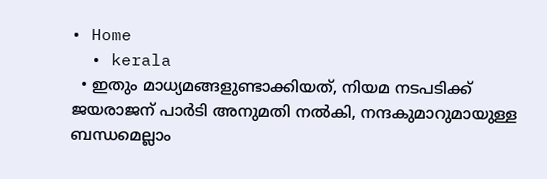• Home
  • kerala
  • ഇതും മാധ്യമങ്ങളുണ്ടാക്കിയത്, നിയമ നടപടിക്ക് ജയരാജന് പാര്‍ടി അനുമതി നല്‍കി, നന്ദകുമാറുമായുള്ള ബന്ധമെല്ലാം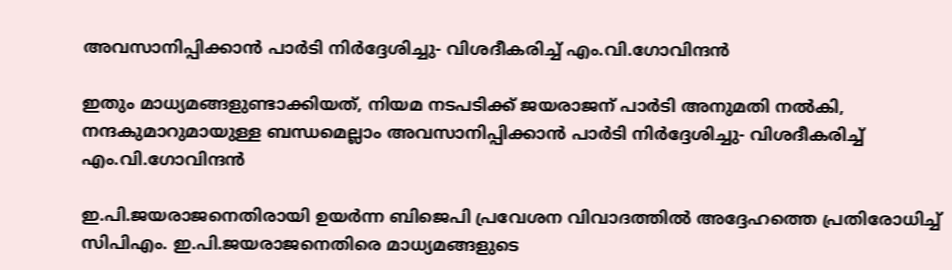അവസാനിപ്പിക്കാന്‍ പാര്‍ടി നിര്‍ദ്ദേശിച്ചു- വിശദീകരിച്ച് എം.വി.ഗോവിന്ദന്‍

ഇതും മാധ്യമങ്ങളുണ്ടാക്കിയത്, നിയമ നടപടിക്ക് ജയരാജന് പാര്‍ടി അനുമതി നല്‍കി, നന്ദകുമാറുമായുള്ള ബന്ധമെല്ലാം അവസാനിപ്പിക്കാന്‍ പാര്‍ടി നിര്‍ദ്ദേശിച്ചു- വിശദീകരിച്ച് എം.വി.ഗോവിന്ദന്‍

ഇ.പി.ജയരാജനെതിരായി ഉയര്‍ന്ന ബിജെപി പ്രവേശന വിവാദത്തില്‍ അദ്ദേഹത്തെ പ്രതിരോധിച്ച് സിപിഎം. ഇ.പി.ജയരാജനെതിരെ മാധ്യമങ്ങളുടെ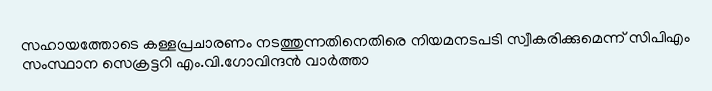സഹായത്തോടെ കള്ളപ്രചാരണം നടത്തുന്നതിനെതിരെ നിയമനടപടി സ്വീകരിക്കുമെന്ന് സിപിഎം സംസ്ഥാന സെക്രട്ടറി എം.വി.ഗോവിന്ദന്‍ വാര്‍ത്താ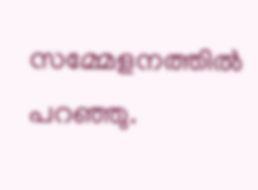സമ്മേളനത്തില്‍ പറഞ്ഞു.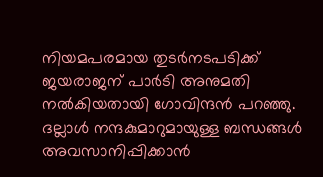നിയമപരമായ തുടര്‍നടപടിക്ക് ജയരാജന് പാര്‍ടി അനുമതി നല്‍കിയതായി ഗോവിന്ദന്‍ പറഞ്ഞു. ദല്ലാള്‍ നന്ദകുമാറുമായുള്ള ബന്ധങ്ങള്‍ അവസാനിപ്പിക്കാന്‍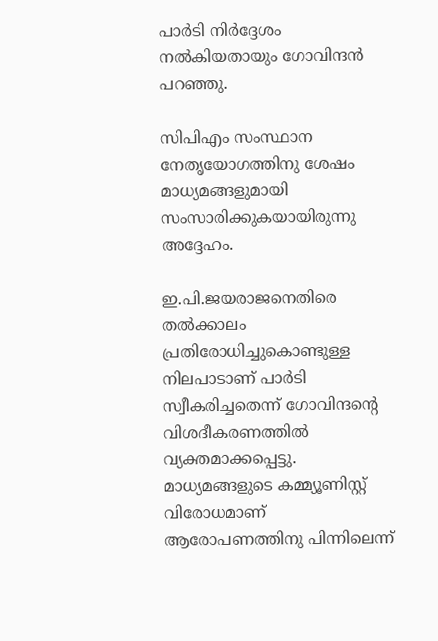പാര്‍ടി നിര്‍ദ്ദേശം നല്‍കിയതായും ഗോവിന്ദന്‍ പറഞ്ഞു.

സിപിഎം സംസ്ഥാന നേതൃയോഗത്തിനു ശേഷം മാധ്യമങ്ങളുമായി സംസാരിക്കുകയായിരുന്നു അദ്ദേഹം.

ഇ.പി.ജയരാജനെതിരെ തല്‍ക്കാലം പ്രതിരോധിച്ചുകൊണ്ടുള്ള നിലപാടാണ് പാര്‍ടി സ്വീകരിച്ചതെന്ന് ഗോവിന്ദന്റെ വിശദീകരണത്തില്‍ വ്യക്തമാക്കപ്പെട്ടു. മാധ്യമങ്ങളുടെ കമ്മ്യൂണിസ്റ്റ് വിരോധമാണ് ആരോപണത്തിനു പിന്നിലെന്ന്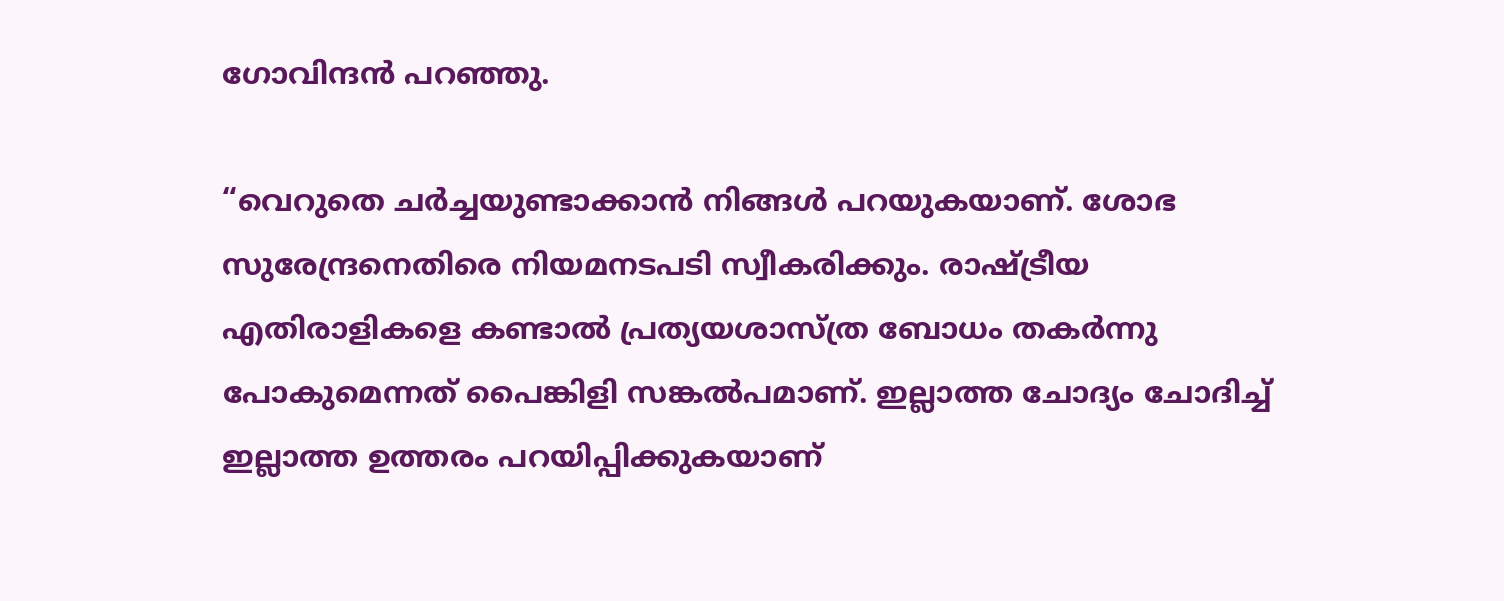ഗോവിന്ദന്‍ പറഞ്ഞു.

“വെറുതെ ചര്‍ച്ചയുണ്ടാക്കാന്‍ നിങ്ങള്‍ പറയുകയാണ്. ശോഭ സുരേന്ദ്രനെതിരെ നിയമനടപടി സ്വീകരിക്കും. രാഷ്ട്രീയ എതിരാളികളെ കണ്ടാല്‍ പ്രത്യയശാസ്ത്ര ബോധം തകര്‍ന്നു പോകുമെന്നത് പൈങ്കിളി സങ്കല്‍പമാണ്. ഇല്ലാത്ത ചോദ്യം ചോദിച്ച് ഇല്ലാത്ത ഉത്തരം പറയിപ്പിക്കുകയാണ്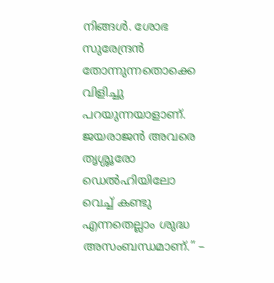നിങ്ങള്‍. ശോഭ സുരേന്ദ്രന്‍ തോന്നുന്നതൊക്കെ വിളിച്ചു പറയുന്നയാളാണ്. ജയരാജന്‍ അവരെ തൃശ്ശൂരോ ഡെല്‍ഹിയിലോ വെച്ച് കണ്ടു എന്നതെല്ലാം ശുദ്ധ അസംബന്ധമാണ്.” –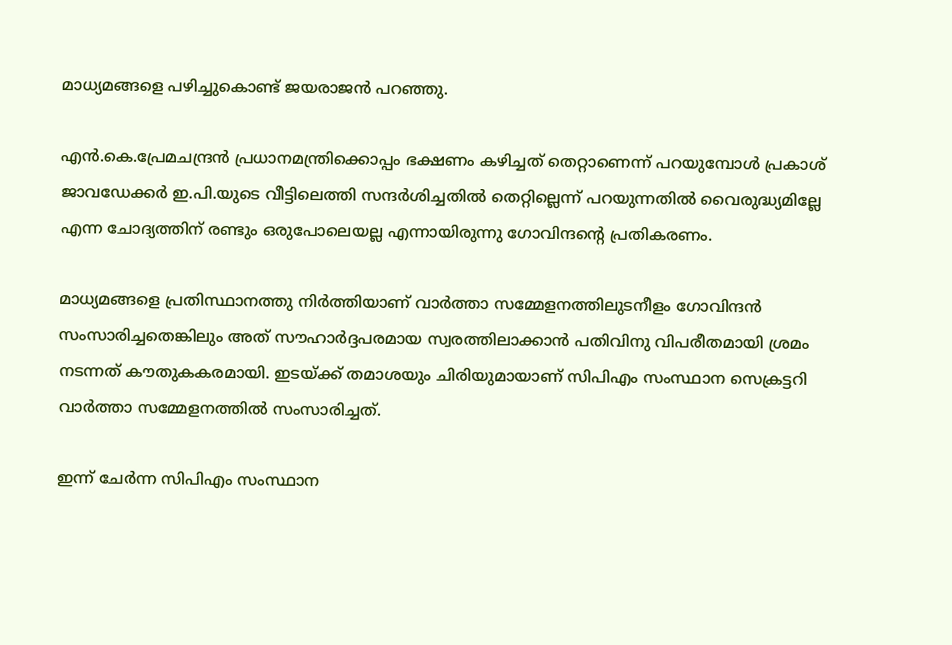മാധ്യമങ്ങളെ പഴിച്ചുകൊണ്ട് ജയരാജന്‍ പറഞ്ഞു.

എന്‍.കെ.പ്രേമചന്ദ്രന്‍ പ്രധാനമന്ത്രിക്കൊപ്പം ഭക്ഷണം കഴിച്ചത് തെറ്റാണെന്ന് പറയുമ്പോള്‍ പ്രകാശ് ജാവഡേക്കര്‍ ഇ.പി.യുടെ വീട്ടിലെത്തി സന്ദര്‍ശിച്ചതില്‍ തെറ്റില്ലെന്ന് പറയുന്നതില്‍ വൈരുദ്ധ്യമില്ലേ എന്ന ചോദ്യത്തിന് രണ്ടും ഒരുപോലെയല്ല എന്നായിരുന്നു ഗോവിന്ദന്റെ പ്രതികരണം.

മാധ്യമങ്ങളെ പ്രതിസ്ഥാനത്തു നിര്‍ത്തിയാണ് വാര്‍ത്താ സമ്മേളനത്തിലുടനീളം ഗോവിന്ദന്‍ സംസാരിച്ചതെങ്കിലും അത് സൗഹാര്‍ദ്ദപരമായ സ്വരത്തിലാക്കാന്‍ പതിവിനു വിപരീതമായി ശ്രമം നടന്നത് കൗതുകകരമായി. ഇടയ്ക്ക് തമാശയും ചിരിയുമായാണ് സിപിഎം സംസ്ഥാന സെക്രട്ടറി വാര്‍ത്താ സമ്മേളനത്തില്‍ സംസാരിച്ചത്.

ഇന്ന് ചേര്‍ന്ന സിപിഎം സംസ്ഥാന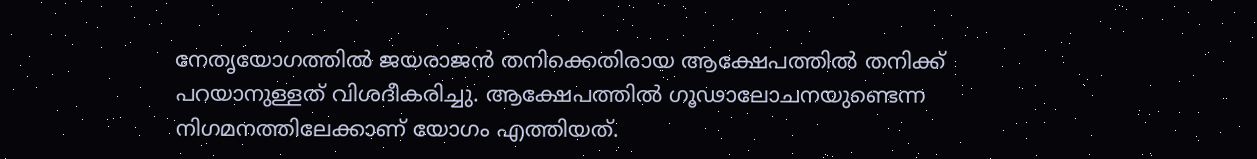നേതൃയോഗത്തില്‍ ജയരാജന്‍ തനിക്കെതിരായ ആക്ഷേപത്തില്‍ തനിക്ക് പറയാനുള്ളത് വിശദീകരിച്ചു. ആക്ഷേപത്തില്‍ ഗൂഢാലോചനയുണ്ടെന്ന നിഗമനത്തിലേക്കാണ് യോഗം എത്തിയത്.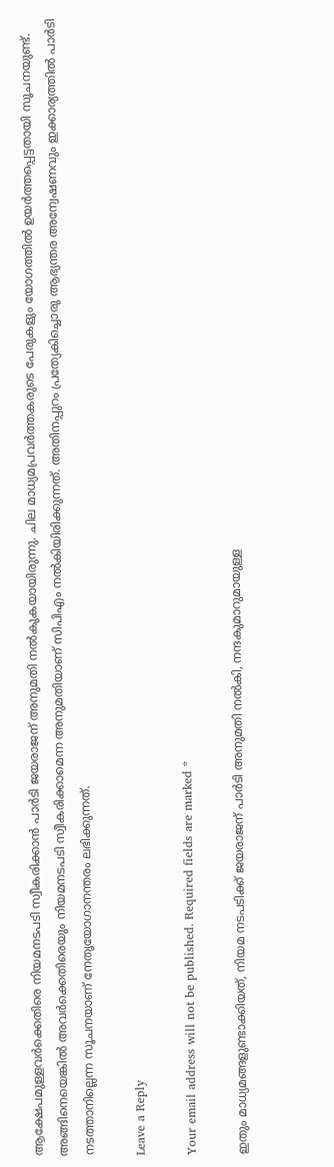ആക്ഷേപമുള്ളവര്‍ക്കെതിരെ നിയമനടപടി സ്വീകരിക്കാന്‍ പാര്‍ടി ജയരാജന് അനുമതി നല്‍കുകയായിരുന്നു. ചില മാധ്യമപ്രവര്‍ത്തകരുടെ പേരുകളും യോഗത്തില്‍ ഉയര്‍ത്തപ്പെട്ടതായി സൂചനയുണ്ട്. അങ്ങിനെയെങ്കില്‍ അവര്‍ക്കെതിരെയും നിയമനടപടി സ്വീകരിക്കാമെന്ന അനുമതിയാണ് സിപിഎം നല്‍കിയിരിക്കുന്നത്. അതിനപ്പുറം പ്രത്യേകിച്ചൊരു ആഭ്യന്തര അന്വേഷണവും ഇക്കാര്യത്തില്‍ പാര്‍ടി നടത്താനില്ലെന്ന സൂചനയാണ് നേതൃയോഗാനന്തരം ലഭിക്കുന്നത്.

Leave a Reply

Your email address will not be published. Required fields are marked *

ഇതും മാധ്യമങ്ങളുണ്ടാക്കിയത്, നിയമ നടപടിക്ക് ജയരാജന് പാര്‍ടി അനുമതി നല്‍കി, നന്ദകുമാറുമായുള്ള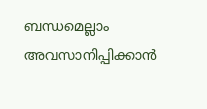ബന്ധമെല്ലാം അവസാനിപ്പിക്കാന്‍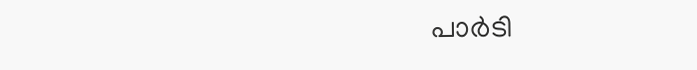പാര്‍ടി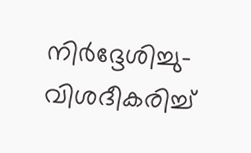നിര്‍ദ്ദേശിച്ചു- വിശദീകരിച്ച്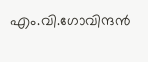എം.വി.ഗോവിന്ദന്‍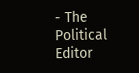- The Political Editor